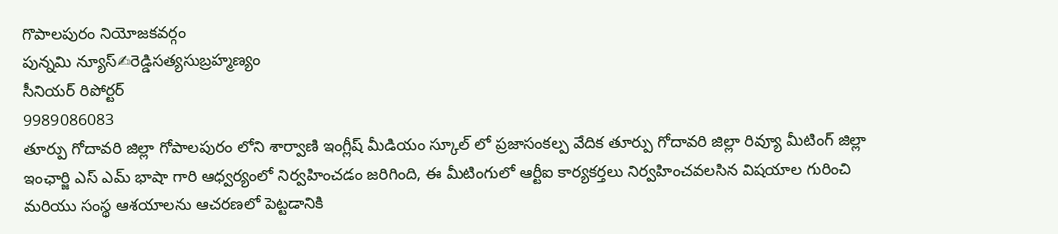గొపాలపురం నియోజకవర్గం
పున్నమి న్యూస్✍రెడ్డిసత్యసుబ్రహ్మణ్యం
సీనియర్ రిపోర్టర్
9989086083
తూర్పు గోదావరి జిల్లా గోపాలపురం లోని శార్వాణి ఇంగ్లీష్ మీడియం స్కూల్ లో ప్రజాసంకల్ప వేదిక తూర్పు గోదావరి జిల్లా రివ్యూ మీటింగ్ జిల్లా ఇంఛార్జి ఎస్ ఎమ్ భాషా గారి ఆధ్వర్యంలో నిర్వహించడం జరిగింది, ఈ మీటింగులో ఆర్టీఐ కార్యకర్తలు నిర్వహించవలసిన విషయాల గురించి మరియు సంస్థ ఆశయాలను ఆచరణలో పెట్టడానికి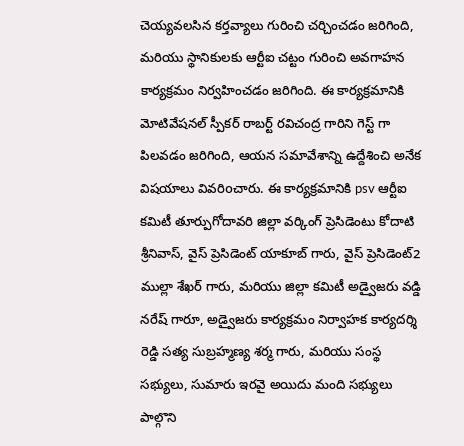చెయ్యవలసిన కర్తవ్యాలు గురించి చర్చించడం జరిగింది, మరియు స్థానికులకు ఆర్టీఐ చట్టం గురించి అవగాహన కార్యక్రమం నిర్వహించడం జరిగింది. ఈ కార్యక్రమానికి మోటివేషనల్ స్పీకర్ రాబర్ట్ రవిచంద్ర గారిని గెస్ట్ గా పిలవడం జరిగింది, ఆయన సమావేశాన్ని ఉద్దేశించి అనేక విషయాలు వివరిoచారు. ఈ కార్యక్రమానికి psv ఆర్టీఐ కమిటీ తూర్పుగోదావరి జిల్లా వర్కింగ్ ప్రెసిడెంటు కోదాటి శ్రీనివాస్, వైస్ ప్రెసిడెంట్ యాకూబ్ గారు, వైస్ ప్రెసిడెంట్2 ముల్లా శేఖర్ గారు, మరియు జిల్లా కమిటీ అడ్వైజరు వడ్డి నరేష్ గారూ, అడ్వైజరు కార్యక్రమం నిర్వాహక కార్యదర్శి రెడ్డి సత్య సుబ్రహ్మణ్య శర్మ గారు, మరియు సంస్థ సభ్యులు, సుమారు ఇరవై అయిదు మంది సభ్యులు పాల్గొని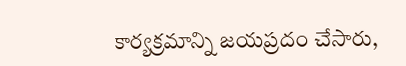కార్యక్రమాన్ని జయప్రదం చేసారు,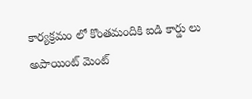కార్యక్రమం లో కొంతమందికి ఐడి కార్డు లు అపాయింట్ మెంట్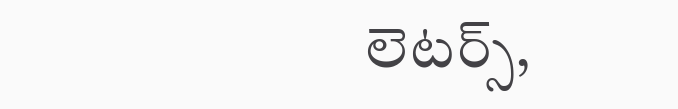లెటర్స్,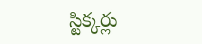స్టిక్కర్లు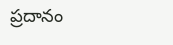ప్రదానం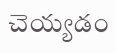చెయ్యడం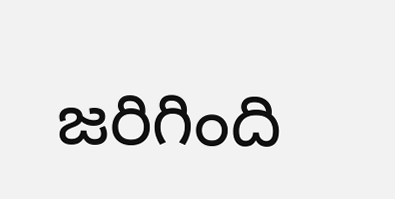జరిగింది